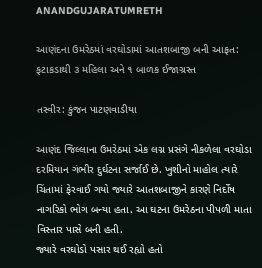ANANDGUJARATUMRETH

આણંદના ઉમરેઠમાં વરઘોડામાં આતશબાજી બની આફત: ફટાકડાથી ૩ મહિલા અને ૧ બાળક ઈજાગ્રસ્ત

તસ્વીર: કુંજન પાટણવાડીયા

આણંદ જિલ્લાના ઉમરેઠમાં એક લગ્ન પ્રસંગે નીકળેલા વરઘોડા દરમિયાન ગંભીર દુર્ઘટના સર્જાઈ છે. ખુશીનો માહોલ ત્યારે ચિંતામાં ફેરવાઈ ગયો જ્યારે આતશબાજીને કારણે નિર્દોષ નાગરિકો ભોગ બન્યા હતા. આ ઘટના ઉમરેઠના પીપળી માતા વિસ્તાર પાસે બની હતી.
જ્યારે વરઘોડો પસાર થઈ રહ્યો હતો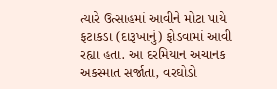ત્યારે ઉત્સાહમાં આવીને મોટા પાયે ફટાકડા (દારૂખાનું) ફોડવામાં આવી રહ્યા હતા. આ દરમિયાન અચાનક અકસ્માત સર્જાતા, વરઘોડો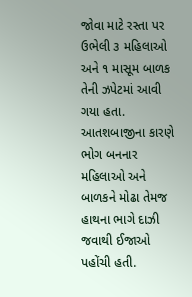જોવા માટે રસ્તા પર ઉભેલી ૩ મહિલાઓ અને ૧ માસૂમ બાળક તેની ઝપેટમાં આવી ગયા હતા. આતશબાજીના કારણે ભોગ બનનાર મહિલાઓ અને બાળકને મોઢા તેમજ હાથના ભાગે દાઝી જવાથી ઈજાઓ પહોંચી હતી.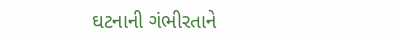ઘટનાની ગંભીરતાને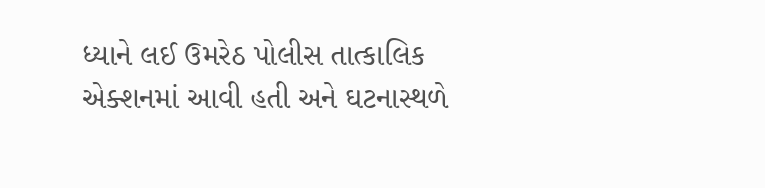ધ્યાને લઈ ઉમરેઠ પોલીસ તાત્કાલિક એક્શનમાં આવી હતી અને ઘટનાસ્થળે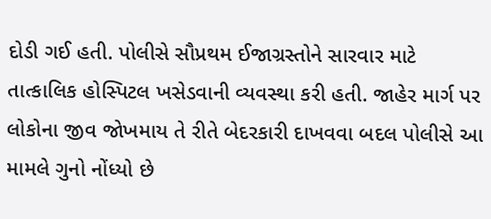દોડી ગઈ હતી. પોલીસે સૌપ્રથમ ઈજાગ્રસ્તોને સારવાર માટે તાત્કાલિક હોસ્પિટલ ખસેડવાની વ્યવસ્થા કરી હતી. જાહેર માર્ગ પર લોકોના જીવ જોખમાય તે રીતે બેદરકારી દાખવવા બદલ પોલીસે આ મામલે ગુનો નોંધ્યો છે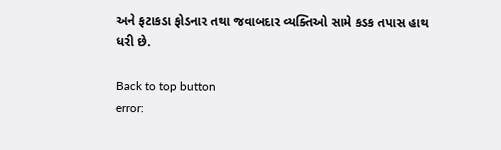અને ફટાકડા ફોડનાર તથા જવાબદાર વ્યક્તિઓ સામે કડક તપાસ હાથ ધરી છે.

Back to top button
error: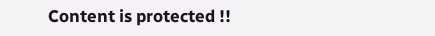Content is protected !!